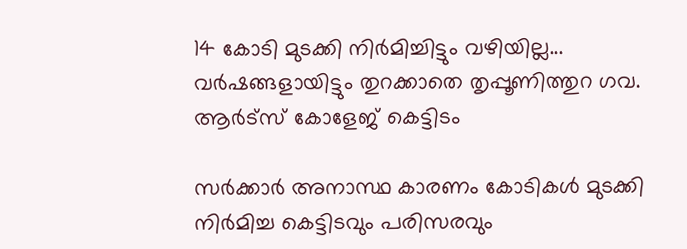14 കോടി മുടക്കി നിര്‍മിച്ചിട്ടും വഴിയില്ല... വര്‍ഷങ്ങളായിട്ടും തുറക്കാതെ തൃപ്പൂണിത്തുറ ഗവ. ആര്‍ട്‌സ് കോളേജ് കെട്ടിടം

സർക്കാർ അനാസ്ഥ കാരണം കോടികൾ മുടക്കി നിർമിച്ച കെട്ടിടവും പരിസരവും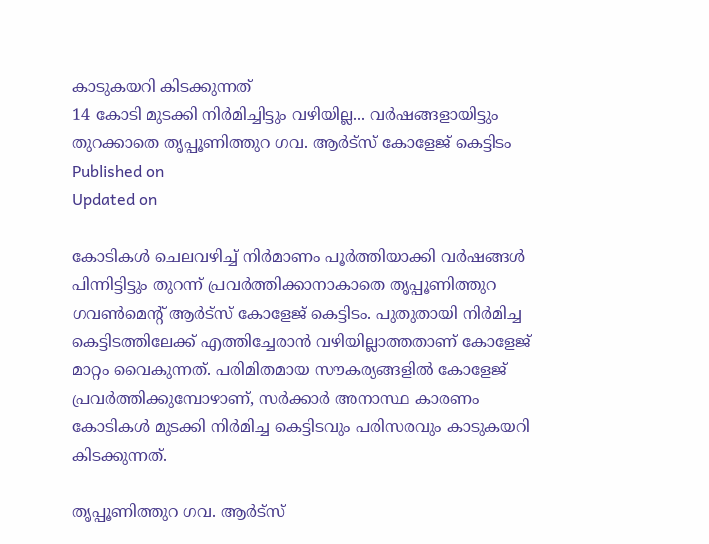കാടുകയറി കിടക്കുന്നത്
14 കോടി മുടക്കി നിര്‍മിച്ചിട്ടും വഴിയില്ല... വര്‍ഷങ്ങളായിട്ടും തുറക്കാതെ തൃപ്പൂണിത്തുറ ഗവ. ആര്‍ട്‌സ് കോളേജ് കെട്ടിടം
Published on
Updated on

കോടികൾ ചെലവഴിച്ച് നിർമാണം പൂർത്തിയാക്കി വർഷങ്ങൾ പിന്നിട്ടിട്ടും തുറന്ന് പ്രവർത്തിക്കാനാകാതെ തൃപ്പൂണിത്തുറ ഗവണ്‍മെന്റ് ആർട്‌സ് കോളേജ് കെട്ടിടം. പുതുതായി നിർമിച്ച കെട്ടിടത്തിലേക്ക് എത്തിച്ചേരാൻ വഴിയില്ലാത്തതാണ് കോളേജ് മാറ്റം വൈകുന്നത്. പരിമിതമായ സൗകര്യങ്ങളിൽ കോളേജ് പ്രവർത്തിക്കുമ്പോഴാണ്, സർക്കാർ അനാസ്ഥ കാരണം കോടികൾ മുടക്കി നിർമിച്ച കെട്ടിടവും പരിസരവും കാടുകയറി കിടക്കുന്നത്.

തൃപ്പൂണിത്തുറ ഗവ. ആർട്‌സ്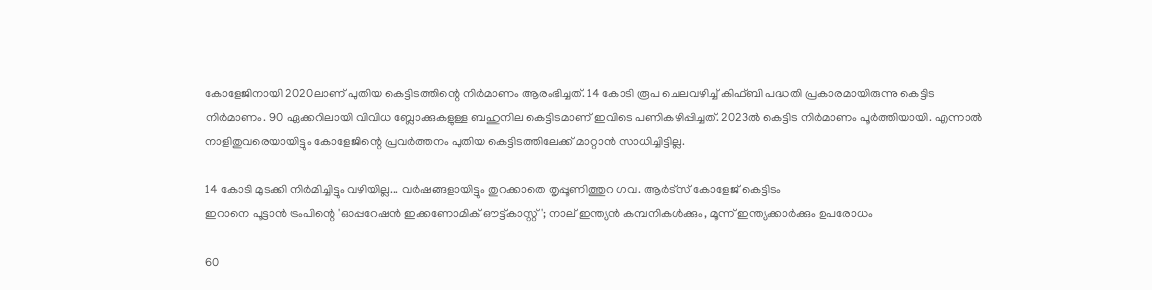കോളേജിനായി 2020ലാണ് പുതിയ കെട്ടിടത്തിന്റെ നിർമാണം ആരംഭിച്ചത്. 14 കോടി രൂപ ചെലവഴിച്ച് കിഫ്ബി പദ്ധതി പ്രകാരമായിരുന്നു കെട്ടിട നിർമാണം. 90 ഏക്കറിലായി വിവിധ ബ്ലോക്കുകളുള്ള ബഹുനില കെട്ടിടമാണ് ഇവിടെ പണികഴിപ്പിച്ചത്. 2023ൽ കെട്ടിട നിർമാണം പൂർത്തിയായി. എന്നാൽ നാളിതുവരെയായിട്ടും കോളേജിന്റെ പ്രവർത്തനം പുതിയ കെട്ടിടത്തിലേക്ക് മാറ്റാൻ സാധിച്ചിട്ടില്ല.

14 കോടി മുടക്കി നിര്‍മിച്ചിട്ടും വഴിയില്ല... വര്‍ഷങ്ങളായിട്ടും തുറക്കാതെ തൃപ്പൂണിത്തുറ ഗവ. ആര്‍ട്‌സ് കോളേജ് കെട്ടിടം
ഇറാനെ പൂട്ടാന്‍ ട്രംപിന്റെ 'ഓപ്പറേഷൻ ഇക്കണോമിക് ഔട്ട്കാസ്റ്റ്'; നാല് ഇന്ത്യന്‍ കമ്പനികള്‍ക്കും, മൂന്ന് ഇന്ത്യക്കാര്‍ക്കും ഉപരോധം

60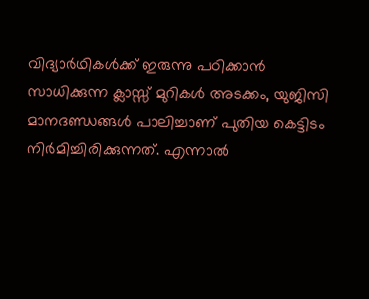വിദ്യാർഥികൾക്ക് ഇരുന്നു പഠിക്കാൻ സാധിക്കുന്ന ക്ലാസ്സ്‌ മുറികൾ അടക്കം, യുജിസി മാനദണ്ഡങ്ങൾ പാലിച്ചാണ് പുതിയ കെട്ടിടം നിർമിച്ചിരിക്കുന്നത്. എന്നാൽ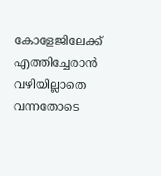കോളേജിലേക്ക് എത്തിച്ചേരാൻ വഴിയില്ലാതെ വന്നതോടെ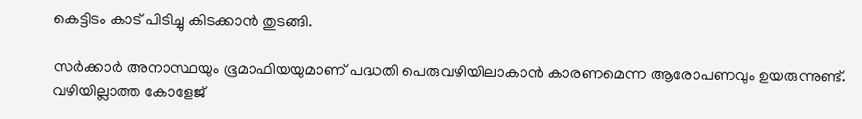കെട്ടിടം കാട് പിടിച്ചു കിടക്കാൻ തുടങ്ങി.

സർക്കാർ അനാസ്ഥയും ഭൂമാഫിയയുമാണ് പദ്ധതി പെരുവഴിയിലാകാൻ കാരണമെന്ന ആരോപണവും ഉയരുന്നുണ്ട്. വഴിയില്ലാത്ത കോളേജ്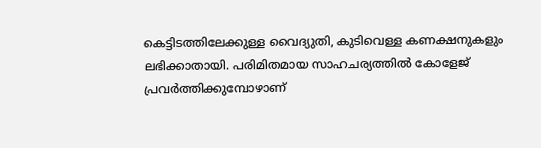കെട്ടിടത്തിലേക്കുള്ള വൈദ്യുതി, കുടിവെള്ള കണക്ഷനുകളും ലഭിക്കാതായി. പരിമിതമായ സാഹചര്യത്തിൽ കോളേജ് പ്രവർത്തിക്കുമ്പോഴാണ്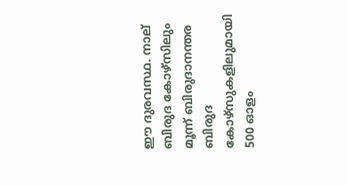ഈ ദുരവസ്ഥ. നാല് ബിരുദ കോഴ്‌സിലും മൂന്ന് ബിരുദാനന്തര ബിരുദ കോഴ്‌സുകളിലുമായി 500 ഓളം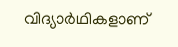വിദ്യാർഥികളാണ്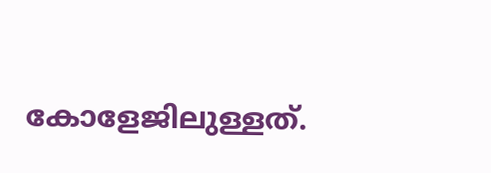കോളേജിലുള്ളത്.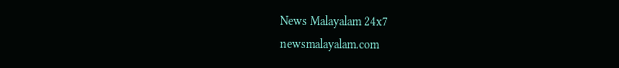News Malayalam 24x7
newsmalayalam.com